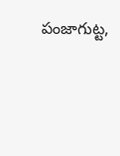పంజాగుట్ట,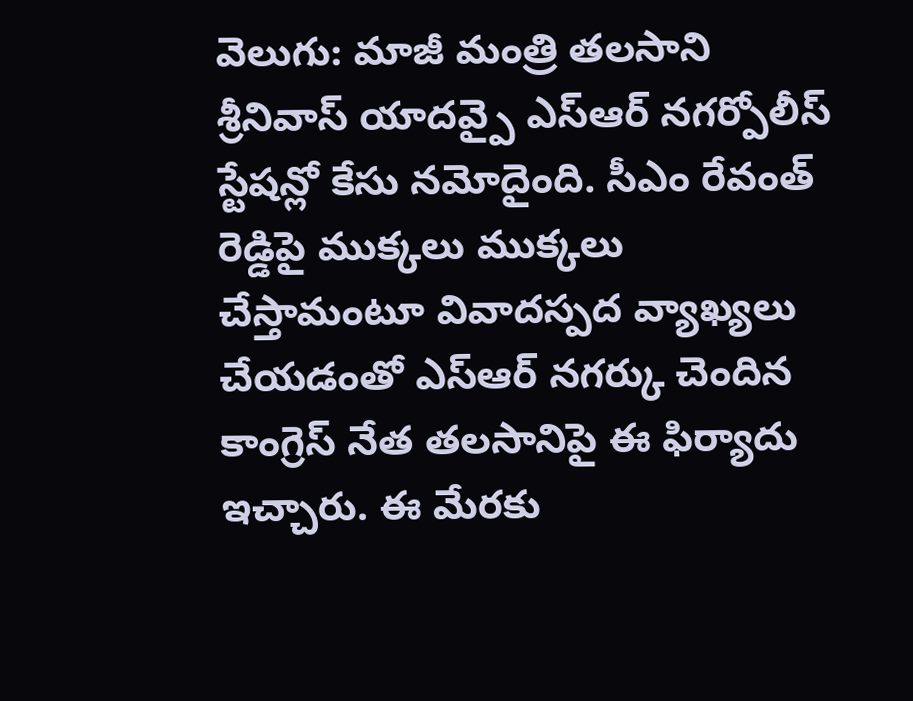వెలుగు: మాజీ మంత్రి తలసాని శ్రీనివాస్ యాదవ్పై ఎస్ఆర్ నగర్పోలీస్ స్టేషన్లో కేసు నమోదైంది. సీఎం రేవంత్ రెడ్డిపై ముక్కలు ముక్కలు చేస్తామంటూ వివాదస్పద వ్యాఖ్యలు చేయడంతో ఎస్ఆర్ నగర్కు చెందిన కాంగ్రెస్ నేత తలసానిపై ఈ ఫిర్యాదు ఇచ్చారు. ఈ మేరకు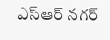ఎస్ఆర్ నగర్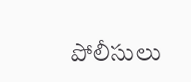పోలీసులు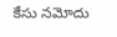కేసు నమోదు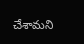చేశామని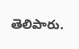తెలిపారు.